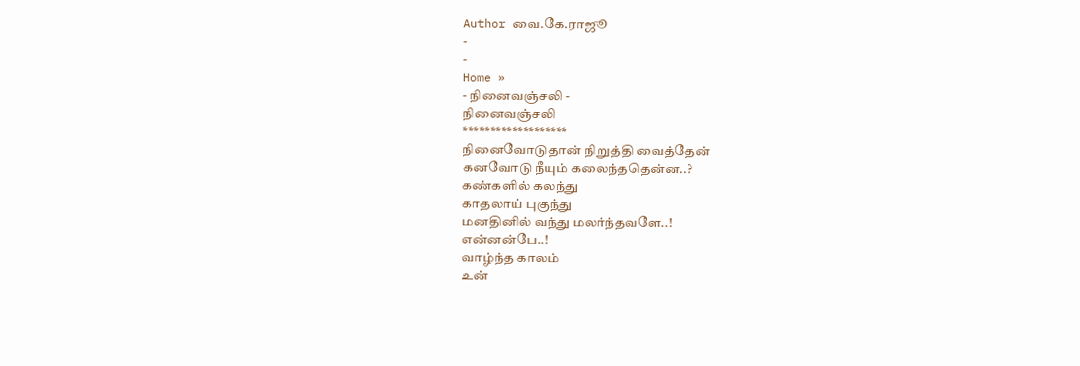Author வை.கே.ராஜூ
-
-
Home »
- நினைவஞ்சலி -
நினைவஞ்சலி
*******************
நினைவோடுதான் நிறுத்தி வைத்தேன்
கனவோடு நீயும் கலைந்ததென்ன..?
கண்களில் கலந்து
காதலாய் புகுந்து
மனதினில் வந்து மலர்ந்தவளே..!
என்னன்பே..!
வாழ்ந்த காலம்
உன்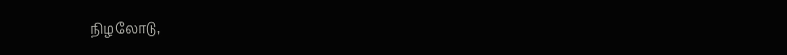நிழலோடு,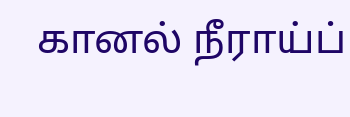கானல் நீராய்ப்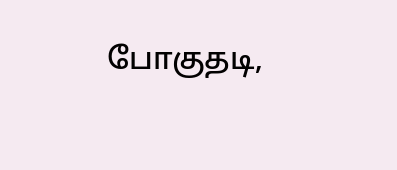போகுதடி,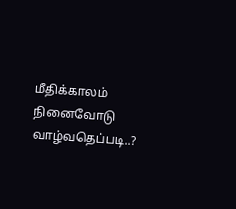மீதிக்காலம்
நினைவோடு வாழ்வதெப்படி..?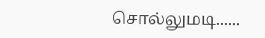சொல்லுமடி......